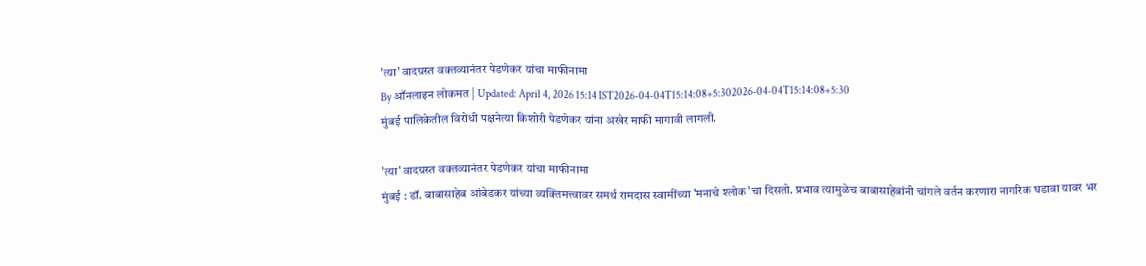'त्या' वादग्रस्त वक्तव्यानंतर पेडणेकर यांचा माफीनामा
By ऑनलाइन लोकमत | Updated: April 4, 2026 15:14 IST2026-04-04T15:14:08+5:302026-04-04T15:14:08+5:30
मुंबई पालिकेतील विरोधी पक्षनेत्या किशोरी पेडणेकर यांना अखेर माफी मागावी लागली.

'त्या' वादग्रस्त वक्तव्यानंतर पेडणेकर यांचा माफीनामा
मुंबई : डॉ. बाबासाहेब आंबेडकर यांच्या व्यक्तिमत्त्वावर समर्थ रामदास स्वामींच्या 'मनाचे श्लोक'चा दिसतो. प्रभाव त्यामुळेच बाबासाहेबांनी चांगले वर्तन करणारा नागरिक घडावा यावर भर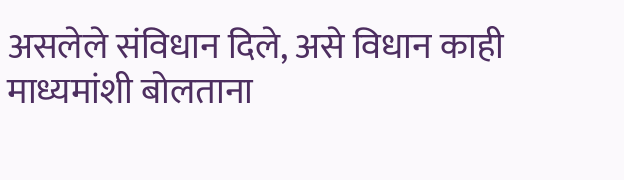असलेले संविधान दिले, असे विधान काही माध्यमांशी बोलताना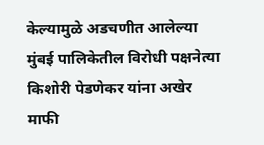केल्यामुळे अडचणीत आलेल्या मुंबई पालिकेतील विरोधी पक्षनेत्या किशोरी पेडणेकर यांना अखेर माफी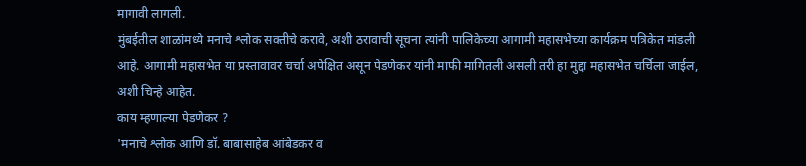मागावी लागली.
मुंबईतील शाळांमध्ये मनाचे श्लोक सक्तीचे करावे, अशी ठरावाची सूचना त्यांनी पालिकेच्या आगामी महासभेच्या कार्यक्रम पत्रिकेत मांडली आहे. आगामी महासभेत या प्रस्तावावर चर्चा अपेक्षित असून पेडणेकर यांनी माफी मागितली असली तरी हा मुद्दा महासभेत चर्चिला जाईल, अशी चिन्हे आहेत.
काय म्हणाल्या पेडणेकर ?
'मनाचे श्लोक आणि डॉ. बाबासाहेब आंबेडकर व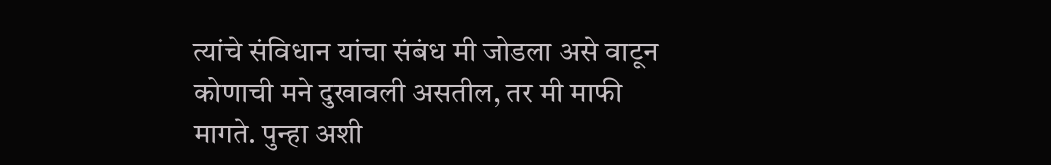त्यांचे संविधान यांचा संबंध मी जोडला असे वाटून कोणाची मने दुखावली असतील, तर मी माफी मागते. पुन्हा अशी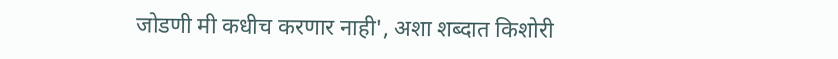जोडणी मी कधीच करणार नाही', अशा शब्दात किशोरी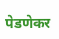पेडणेकर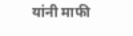यांनी माफी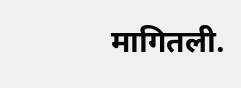मागितली.